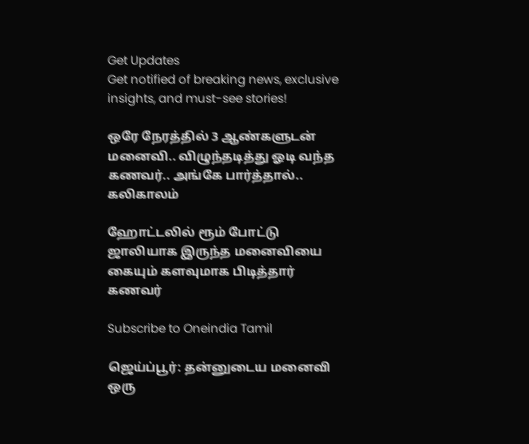Get Updates
Get notified of breaking news, exclusive insights, and must-see stories!

ஒரே நேரத்தில் 3 ஆண்களுடன் மனைவி.. விழுந்தடித்து ஓடி வந்த கணவர்.. அங்கே பார்த்தால்.. கலிகாலம்

ஹோட்டலில் ரூம் போட்டு ஜாலியாக இருந்த மனைவியை கையும் களவுமாக பிடித்தார் கணவர்

Subscribe to Oneindia Tamil

ஜெய்ப்பூர்: தன்னுடைய மனைவி ஒரு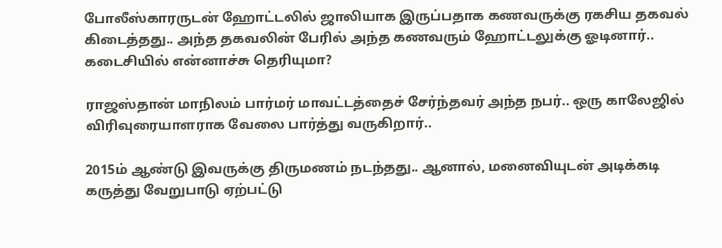போலீஸ்காரருடன் ஹோட்டலில் ஜாலியாக இருப்பதாக கணவருக்கு ரகசிய தகவல் கிடைத்தது.. அந்த தகவலின் பேரில் அந்த கணவரும் ஹோட்டலுக்கு ஓடினார்.. கடைசியில் என்னாச்சு தெரியுமா?

ராஜஸ்தான் மாநிலம் பார்மர் மாவட்டத்தைச் சேர்ந்தவர் அந்த நபர்.. ஒரு காலேஜில் விரிவுரையாளராக வேலை பார்த்து வருகிறார்..

2015ம் ஆண்டு இவருக்கு திருமணம் நடந்தது.. ஆனால், மனைவியுடன் அடிக்கடி கருத்து வேறுபாடு ஏற்பட்டு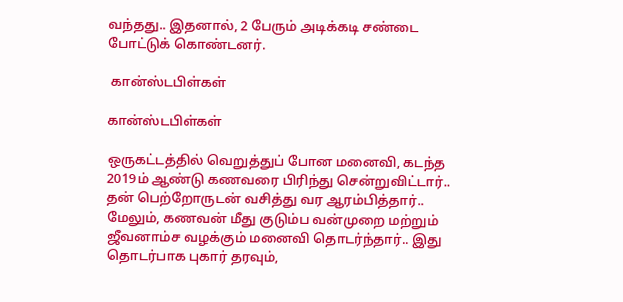வந்தது.. இதனால், 2 பேரும் அடிக்கடி சண்டை போட்டுக் கொண்டனர்.

 கான்ஸ்டபிள்கள்

கான்ஸ்டபிள்கள்

ஒருகட்டத்தில் வெறுத்துப் போன மனைவி, கடந்த 2019ம் ஆண்டு கணவரை பிரிந்து சென்றுவிட்டார்.. தன் பெற்றோருடன் வசித்து வர ஆரம்பித்தார்.. மேலும், கணவன் மீது குடும்ப வன்முறை மற்றும் ஜீவனாம்ச வழக்கும் மனைவி தொடர்ந்தார்.. இது தொடர்பாக புகார் தரவும்,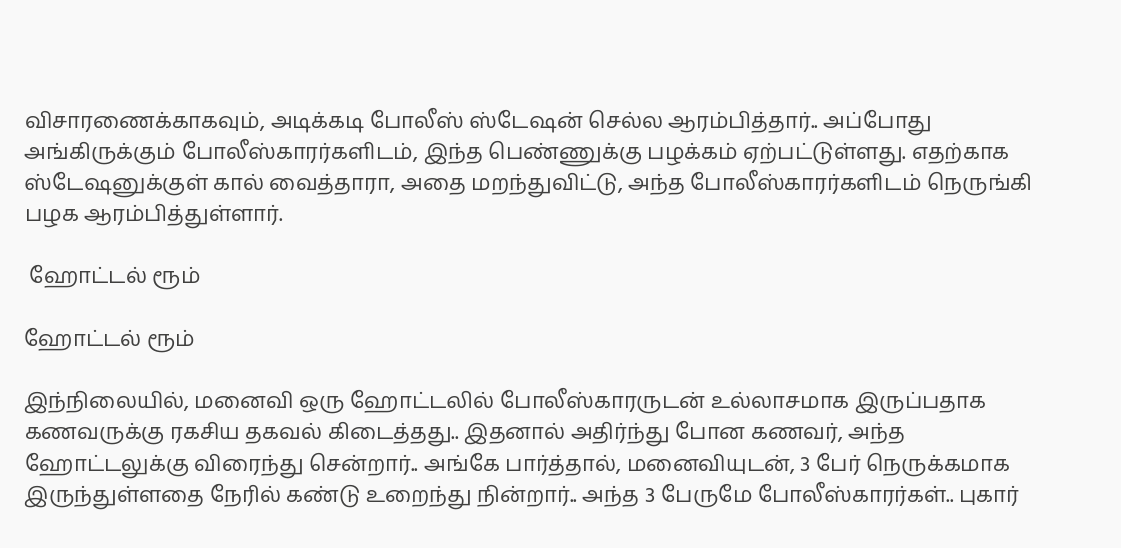விசாரணைக்காகவும், அடிக்கடி போலீஸ் ஸ்டேஷன் செல்ல ஆரம்பித்தார்.. அப்போது அங்கிருக்கும் போலீஸ்காரர்களிடம், இந்த பெண்ணுக்கு பழக்கம் ஏற்பட்டுள்ளது. எதற்காக ஸ்டேஷனுக்குள் கால் வைத்தாரா, அதை மறந்துவிட்டு, அந்த போலீஸ்காரர்களிடம் நெருங்கி பழக ஆரம்பித்துள்ளார்.

 ஹோட்டல் ரூம்

ஹோட்டல் ரூம்

இந்நிலையில், மனைவி ஒரு ஹோட்டலில் போலீஸ்காரருடன் உல்லாசமாக இருப்பதாக கணவருக்கு ரகசிய தகவல் கிடைத்தது.. இதனால் அதிர்ந்து போன கணவர், அந்த ஹோட்டலுக்கு விரைந்து சென்றார்.. அங்கே பார்த்தால், மனைவியுடன், 3 பேர் நெருக்கமாக இருந்துள்ளதை நேரில் கண்டு உறைந்து நின்றார்.. அந்த 3 பேருமே போலீஸ்காரர்கள்.. புகார்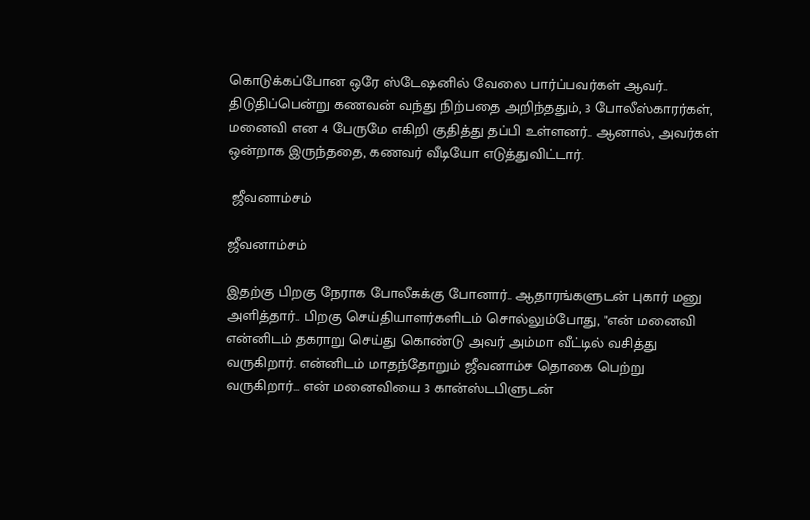கொடுக்கப்போன ஒரே ஸ்டேஷனில் வேலை பார்ப்பவர்கள் ஆவர்.. திடுதிப்பென்று கணவன் வந்து நிற்பதை அறிந்ததும், 3 போலீஸ்காரர்கள், மனைவி என 4 பேருமே எகிறி குதித்து தப்பி உள்ளனர்.. ஆனால், அவர்கள் ஒன்றாக இருந்ததை, கணவர் வீடியோ எடுத்துவிட்டார்.

 ஜீவனாம்சம்

ஜீவனாம்சம்

இதற்கு பிறகு நேராக போலீசுக்கு போனார்.. ஆதாரங்களுடன் புகார் மனு அளித்தார்.. பிறகு செய்தியாளர்களிடம் சொல்லும்போது, "என் மனைவி என்னிடம் தகராறு செய்து கொண்டு அவர் அம்மா வீட்டில் வசித்து வருகிறார். என்னிடம் மாதந்தோறும் ஜீவனாம்ச தொகை பெற்று வருகிறார்... என் மனைவியை 3 கான்ஸ்டபிளுடன்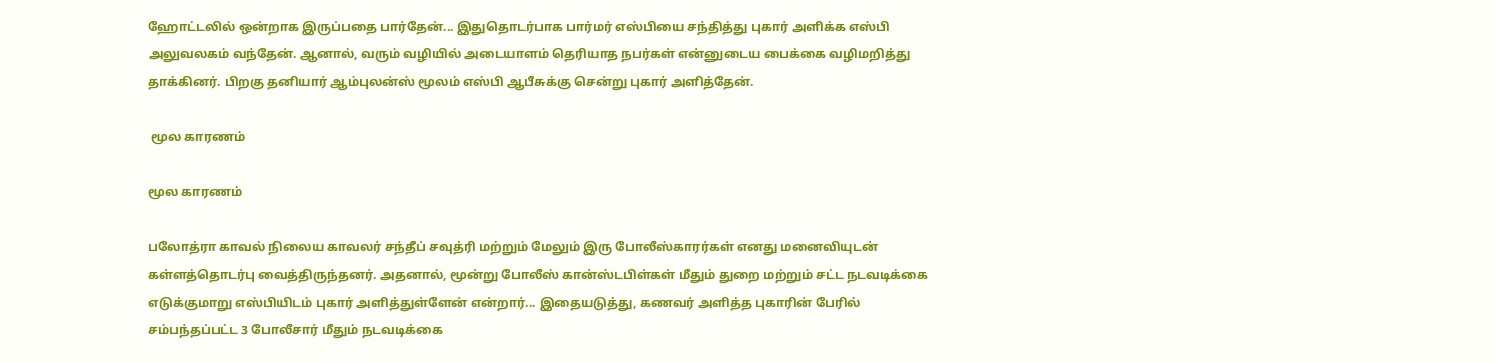ஹோட்டலில் ஒன்றாக இருப்பதை பார்தேன்... இதுதொடர்பாக பார்மர் எஸ்பியை சந்தித்து புகார் அளிக்க எஸ்பி அலுவலகம் வந்தேன். ஆனால், வரும் வழியில் அடையாளம் தெரியாத நபர்கள் என்னுடைய பைக்கை வழிமறித்து தாக்கினர். பிறகு தனியார் ஆம்புலன்ஸ் மூலம் எஸ்பி ஆபீசுக்கு சென்று புகார் அளித்தேன்.

 மூல காரணம்

மூல காரணம்

பலோத்ரா காவல் நிலைய காவலர் சந்தீப் சவுத்ரி மற்றும் மேலும் இரு போலீஸ்காரர்கள் எனது மனைவியுடன் கள்ளத்தொடர்பு வைத்திருந்தனர். அதனால், மூன்று போலீஸ் கான்ஸ்டபிள்கள் மீதும் துறை மற்றும் சட்ட நடவடிக்கை எடுக்குமாறு எஸ்பியிடம் புகார் அளித்துள்ளேன் என்றார்... இதையடுத்து, கணவர் அளித்த புகாரின் பேரில் சம்பந்தப்பட்ட 3 போலீசார் மீதும் நடவடிக்கை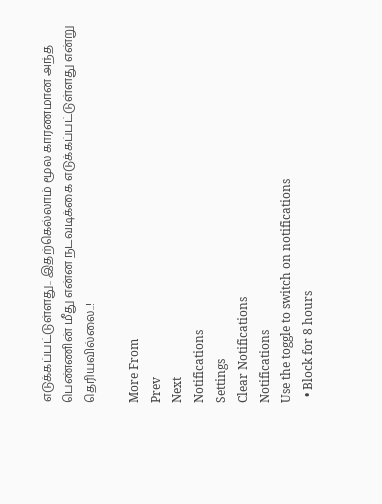எடுக்கப்பட்டுள்ளது.. இதற்கெல்லாம் மூல காரணமான அந்த பெண்ணின் மீது என்ன நடவடிக்கை எடுக்கப்பட்டுள்ளது என்று தெரியவில்லை..!

More From
Prev
Next
Notifications
Settings
Clear Notifications
Notifications
Use the toggle to switch on notifications
  • Block for 8 hours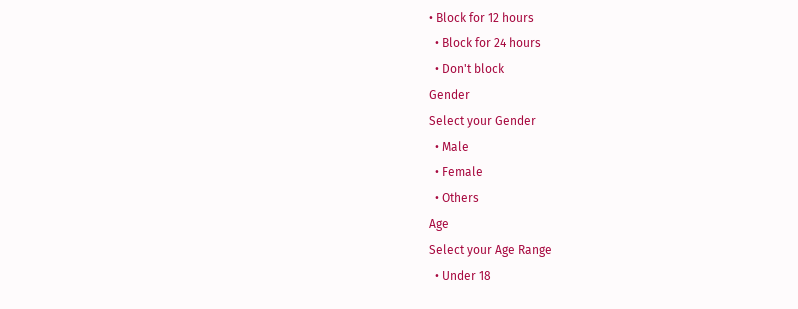• Block for 12 hours
  • Block for 24 hours
  • Don't block
Gender
Select your Gender
  • Male
  • Female
  • Others
Age
Select your Age Range
  • Under 18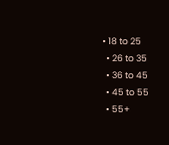• 18 to 25
  • 26 to 35
  • 36 to 45
  • 45 to 55
  • 55+